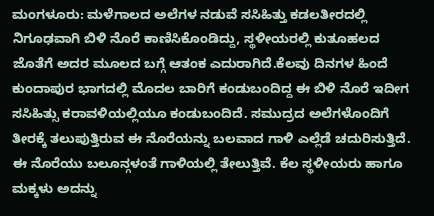ಮಂಗಳೂರು: ಮಳೆಗಾಲದ ಅಲೆಗಳ ನಡುವೆ ಸಸಿಹಿತ್ತು ಕಡಲತೀರದಲ್ಲಿ ನಿಗೂಢವಾಗಿ ಬಿಳಿ ನೊರೆ ಕಾಣಿಸಿಕೊಂಡಿದ್ದು, ಸ್ಥಳೀಯರಲ್ಲಿ ಕುತೂಹಲದ ಜೊತೆಗೆ ಅದರ ಮೂಲದ ಬಗ್ಗೆ ಆತಂಕ ಎದುರಾಗಿದೆ.ಕೆಲವು ದಿನಗಳ ಹಿಂದೆ ಕುಂದಾಪುರ ಭಾಗದಲ್ಲಿ ಮೊದಲ ಬಾರಿಗೆ ಕಂಡುಬಂದಿದ್ದ ಈ ಬಿಳಿ ನೊರೆ ಇದೀಗ ಸಸಿಹಿತ್ಸು ಕರಾವಳಿಯಲ್ಲಿಯೂ ಕಂಡುಬಂದಿದೆ. ಸಮುದ್ರದ ಅಲೆಗಳೊಂದಿಗೆ ತೀರಕ್ಕೆ ತಲುಪುತ್ತಿರುವ ಈ ನೊರೆಯನ್ನು ಬಲವಾದ ಗಾಳಿ ಎಲ್ಲೆಡೆ ಚದುರಿಸುತ್ತಿದೆ. ಈ ನೊರೆಯು ಬಲೂನ್ಗಳಂತೆ ಗಾಳಿಯಲ್ಲಿ ತೇಲುತ್ತಿವೆ. ಕೆಲ ಸ್ಥಳೀಯರು ಹಾಗೂ ಮಕ್ಕಳು ಅದನ್ನು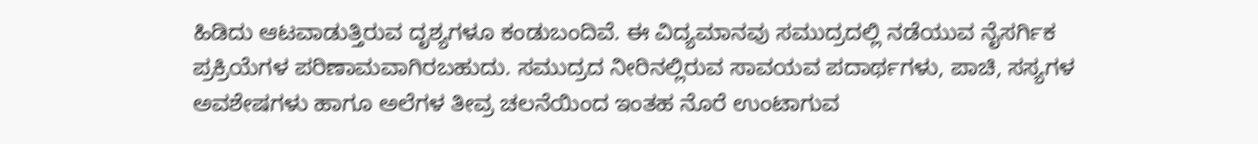ಹಿಡಿದು ಆಟವಾಡುತ್ತಿರುವ ದೃಶ್ಯಗಳೂ ಕಂಡುಬಂದಿವೆ. ಈ ವಿದ್ಯಮಾನವು ಸಮುದ್ರದಲ್ಲಿ ನಡೆಯುವ ನೈಸರ್ಗಿಕ ಪ್ರಕ್ರಿಯೆಗಳ ಪರಿಣಾಮವಾಗಿರಬಹುದು. ಸಮುದ್ರದ ನೀರಿನಲ್ಲಿರುವ ಸಾವಯವ ಪದಾರ್ಥಗಳು, ಪಾಚಿ, ಸಸ್ಯಗಳ ಅವಶೇಷಗಳು ಹಾಗೂ ಅಲೆಗಳ ತೀವ್ರ ಚಲನೆಯಿಂದ ಇಂತಹ ನೊರೆ ಉಂಟಾಗುವ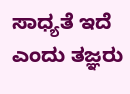ಸಾಧ್ಯತೆ ಇದೆ ಎಂದು ತಜ್ಞರು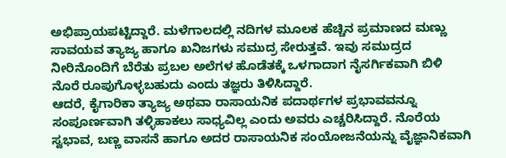ಅಭಿಪ್ರಾಯಪಟ್ಟಿದ್ದಾರೆ. ಮಳೆಗಾಲದಲ್ಲಿ ನದಿಗಳ ಮೂಲಕ ಹೆಚ್ಚಿನ ಪ್ರಮಾಣದ ಮಣ್ಣು ಸಾವಯವ ತ್ಯಾಜ್ಯ ಹಾಗೂ ಖನಿಜಗಳು ಸಮುದ್ರ ಸೇರುತ್ತವೆ. ಇವು ಸಮುದ್ರದ ನೀರಿನೊಂದಿಗೆ ಬೆರೆತು ಪ್ರಬಲ ಅಲೆಗಳ ಹೊಡೆತಕ್ಕೆ ಒಳಗಾದಾಗ ನೈಸರ್ಗಿಕವಾಗಿ ಬಿಳಿ ನೊರೆ ರೂಪುಗೊಳ್ಳಬಹುದು ಎಂದು ತಜ್ಞರು ತಿಳಿಸಿದ್ದಾರೆ.
ಆದರೆ, ಕೈಗಾರಿಕಾ ತ್ಯಾಜ್ಯ ಅಥವಾ ರಾಸಾಯನಿಕ ಪದಾರ್ಥಗಳ ಪ್ರಭಾವವನ್ನೂ ಸಂಪೂರ್ಣವಾಗಿ ತಳ್ಳಿಹಾಕಲು ಸಾಧ್ಯವಿಲ್ಲ ಎಂದು ಅವರು ಎಚ್ಚರಿಸಿದ್ದಾರೆ. ನೊರೆಯ ಸ್ವಭಾವ, ಬಣ್ಣ ವಾಸನೆ ಹಾಗೂ ಅದರ ರಾಸಾಯನಿಕ ಸಂಯೋಜನೆಯನ್ನು ವೈಜ್ಞಾನಿಕವಾಗಿ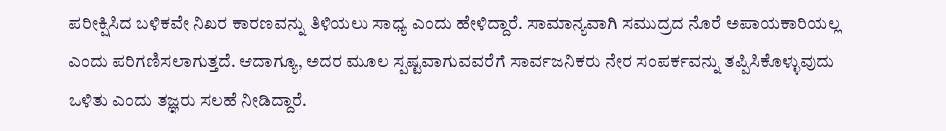ಪರೀಕ್ಷಿಸಿದ ಬಳಿಕವೇ ನಿಖರ ಕಾರಣವನ್ನು ತಿಳಿಯಲು ಸಾಧ್ಯ ಎಂದು ಹೇಳಿದ್ದಾರೆ. ಸಾಮಾನ್ಯವಾಗಿ ಸಮುದ್ರದ ನೊರೆ ಅಪಾಯಕಾರಿಯಲ್ಲ ಎಂದು ಪರಿಗಣಿಸಲಾಗುತ್ತದೆ. ಆದಾಗ್ಯೂ, ಅದರ ಮೂಲ ಸ್ಪಷ್ಟವಾಗುವವರೆಗೆ ಸಾರ್ವಜನಿಕರು ನೇರ ಸಂಪರ್ಕವನ್ನು ತಪ್ಪಿಸಿಕೊಳ್ಳುವುದು ಒಳಿತು ಎಂದು ತಜ್ಞರು ಸಲಹೆ ನೀಡಿದ್ದಾರೆ.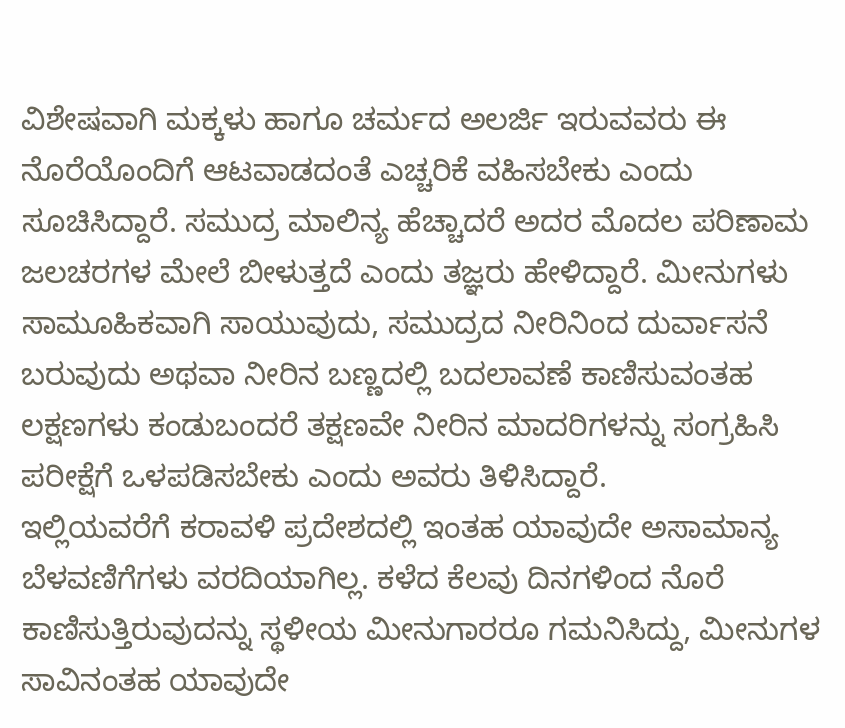ವಿಶೇಷವಾಗಿ ಮಕ್ಕಳು ಹಾಗೂ ಚರ್ಮದ ಅಲರ್ಜಿ ಇರುವವರು ಈ ನೊರೆಯೊಂದಿಗೆ ಆಟವಾಡದಂತೆ ಎಚ್ಚರಿಕೆ ವಹಿಸಬೇಕು ಎಂದು ಸೂಚಿಸಿದ್ದಾರೆ. ಸಮುದ್ರ ಮಾಲಿನ್ಯ ಹೆಚ್ಚಾದರೆ ಅದರ ಮೊದಲ ಪರಿಣಾಮ ಜಲಚರಗಳ ಮೇಲೆ ಬೀಳುತ್ತದೆ ಎಂದು ತಜ್ಞರು ಹೇಳಿದ್ದಾರೆ. ಮೀನುಗಳು ಸಾಮೂಹಿಕವಾಗಿ ಸಾಯುವುದು, ಸಮುದ್ರದ ನೀರಿನಿಂದ ದುರ್ವಾಸನೆ ಬರುವುದು ಅಥವಾ ನೀರಿನ ಬಣ್ಣದಲ್ಲಿ ಬದಲಾವಣೆ ಕಾಣಿಸುವಂತಹ ಲಕ್ಷಣಗಳು ಕಂಡುಬಂದರೆ ತಕ್ಷಣವೇ ನೀರಿನ ಮಾದರಿಗಳನ್ನು ಸಂಗ್ರಹಿಸಿ ಪರೀಕ್ಷೆಗೆ ಒಳಪಡಿಸಬೇಕು ಎಂದು ಅವರು ತಿಳಿಸಿದ್ದಾರೆ.
ಇಲ್ಲಿಯವರೆಗೆ ಕರಾವಳಿ ಪ್ರದೇಶದಲ್ಲಿ ಇಂತಹ ಯಾವುದೇ ಅಸಾಮಾನ್ಯ ಬೆಳವಣಿಗೆಗಳು ವರದಿಯಾಗಿಲ್ಲ. ಕಳೆದ ಕೆಲವು ದಿನಗಳಿಂದ ನೊರೆ ಕಾಣಿಸುತ್ತಿರುವುದನ್ನು ಸ್ಥಳೀಯ ಮೀನುಗಾರರೂ ಗಮನಿಸಿದ್ದು, ಮೀನುಗಳ ಸಾವಿನಂತಹ ಯಾವುದೇ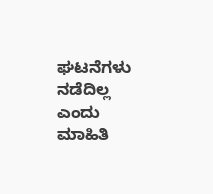ಘಟನೆಗಳು ನಡೆದಿಲ್ಲ ಎಂದು ಮಾಹಿತಿ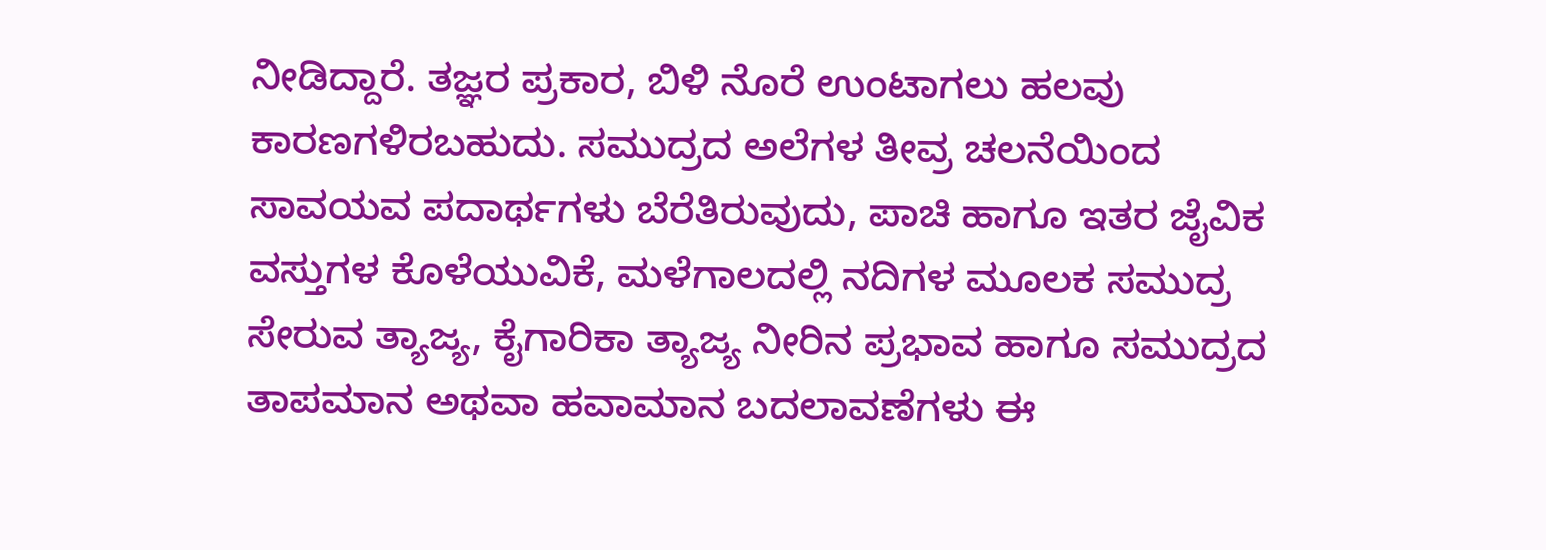ನೀಡಿದ್ದಾರೆ. ತಜ್ಞರ ಪ್ರಕಾರ, ಬಿಳಿ ನೊರೆ ಉಂಟಾಗಲು ಹಲವು ಕಾರಣಗಳಿರಬಹುದು. ಸಮುದ್ರದ ಅಲೆಗಳ ತೀವ್ರ ಚಲನೆಯಿಂದ ಸಾವಯವ ಪದಾರ್ಥಗಳು ಬೆರೆತಿರುವುದು, ಪಾಚಿ ಹಾಗೂ ಇತರ ಜೈವಿಕ ವಸ್ತುಗಳ ಕೊಳೆಯುವಿಕೆ, ಮಳೆಗಾಲದಲ್ಲಿ ನದಿಗಳ ಮೂಲಕ ಸಮುದ್ರ ಸೇರುವ ತ್ಯಾಜ್ಯ, ಕೈಗಾರಿಕಾ ತ್ಯಾಜ್ಯ ನೀರಿನ ಪ್ರಭಾವ ಹಾಗೂ ಸಮುದ್ರದ ತಾಪಮಾನ ಅಥವಾ ಹವಾಮಾನ ಬದಲಾವಣೆಗಳು ಈ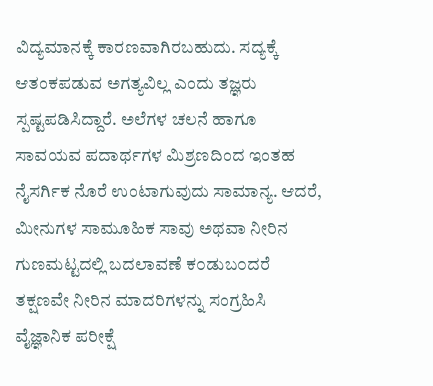ವಿದ್ಯಮಾನಕ್ಕೆ ಕಾರಣವಾಗಿರಬಹುದು. ಸದ್ಯಕ್ಕೆ ಆತಂಕಪಡುವ ಅಗತ್ಯವಿಲ್ಲ ಎಂದು ತಜ್ಞರು ಸ್ಪಷ್ಟಪಡಿಸಿದ್ದಾರೆ. ಅಲೆಗಳ ಚಲನೆ ಹಾಗೂ ಸಾವಯವ ಪದಾರ್ಥಗಳ ಮಿಶ್ರಣದಿಂದ ಇಂತಹ ನೈಸರ್ಗಿಕ ನೊರೆ ಉಂಟಾಗುವುದು ಸಾಮಾನ್ಯ. ಆದರೆ, ಮೀನುಗಳ ಸಾಮೂಹಿಕ ಸಾವು ಅಥವಾ ನೀರಿನ ಗುಣಮಟ್ಟದಲ್ಲಿ ಬದಲಾವಣೆ ಕ೦ಡುಬ೦ದರೆ ತಕ್ಷಣವೇ ನೀರಿನ ಮಾದರಿಗಳನ್ನು ಸಂಗ್ರಹಿಸಿ ವೈಜ್ಞಾನಿಕ ಪರೀಕ್ಷೆ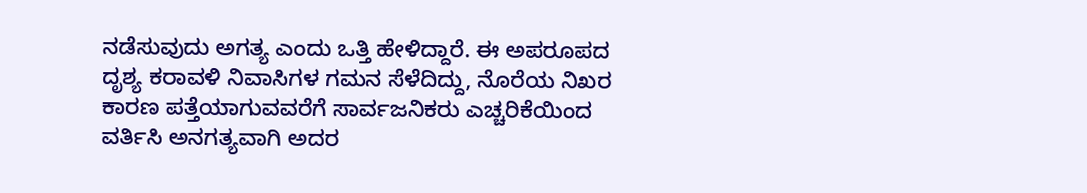ನಡೆಸುವುದು ಅಗತ್ಯ ಎಂದು ಒತ್ತಿ ಹೇಳಿದ್ದಾರೆ. ಈ ಅಪರೂಪದ ದೃಶ್ಯ ಕರಾವಳಿ ನಿವಾಸಿಗಳ ಗಮನ ಸೆಳೆದಿದ್ದು, ನೊರೆಯ ನಿಖರ ಕಾರಣ ಪತ್ತೆಯಾಗುವವರೆಗೆ ಸಾರ್ವಜನಿಕರು ಎಚ್ಚರಿಕೆಯಿಂದ ವರ್ತಿಸಿ ಅನಗತ್ಯವಾಗಿ ಅದರ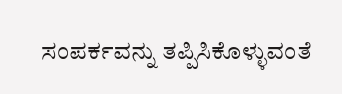ಸಂಪರ್ಕವನ್ನು ತಪ್ಪಿಸಿಕೊಳ್ಳುವಂತೆ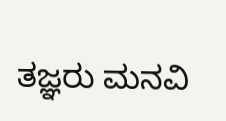ತಜ್ಞರು ಮನವಿ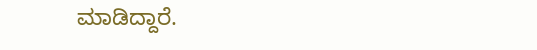ಮಾಡಿದ್ದಾರೆ.